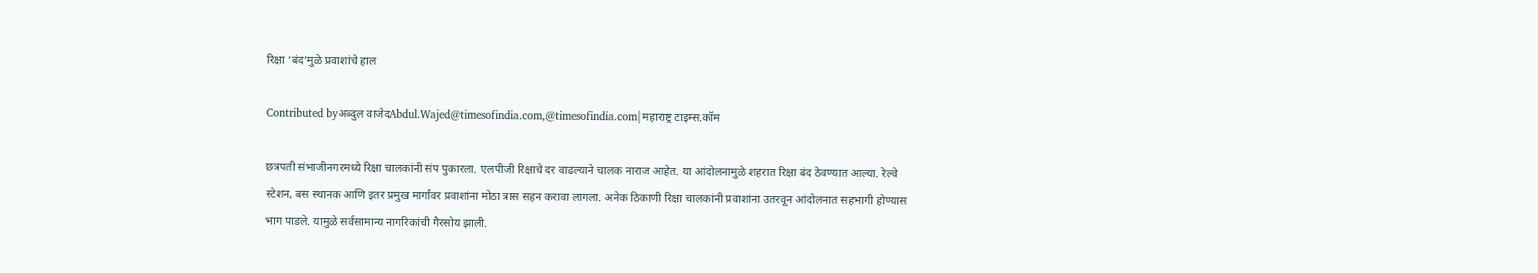रिक्षा ‘बंद’मुळे प्रवाशांचे हाल

Contributed byअब्दुल वाजेदAbdul.Wajed@timesofindia.com,@timesofindia.com|महाराष्ट्र टाइम्स.कॉम

छत्रपती संभाजीनगरमध्ये रिक्षा चालकांनी संप पुकारला. एलपीजी रिक्षाचे दर वाढल्याने चालक नाराज आहेत. या आंदोलनामुळे शहरात रिक्षा बंद ठेवण्यात आल्या. रेल्वे स्टेशन, बस स्थानक आणि इतर प्रमुख मार्गांवर प्रवाशांना मोठा त्रास सहन करावा लागला. अनेक ठिकाणी रिक्षा चालकांनी प्रवाशांना उतरवून आंदोलनात सहभागी होण्यास भाग पाडले. यामुळे सर्वसामान्य नागरिकांची गैरसोय झाली.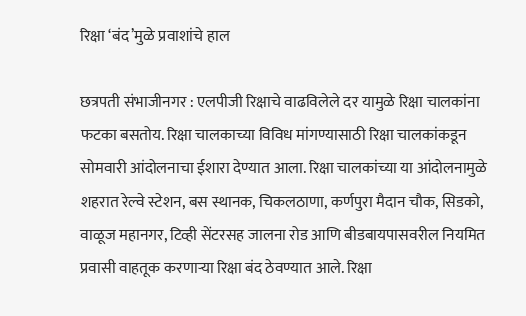रिक्षा ‘बंद’मुळे प्रवाशांचे हाल

छत्रपती संभाजीनगर : एलपीजी रिक्षाचे वाढविलेले दर यामुळे रिक्षा चालकांना फटका बसतोय. रिक्षा चालकाच्या विविध मांगण्यासाठी रिक्षा चालकांकडून सोमवारी आंदोलनाचा ईशारा देण्यात आला. रिक्षा चालकांच्या या आंदोलनामुळे शहरात रेल्वे स्टेशन, बस स्थानक, चिकलठाणा, कर्णपुरा मैदान चौक, सिडको, वाळूज महानगर, टिव्ही सेंटरसह जालना रोड आणि बीडबायपासवरील नियमित प्रवासी वाहतूक करणाऱ्या रिक्षा बंद ठेवण्यात आले. रिक्षा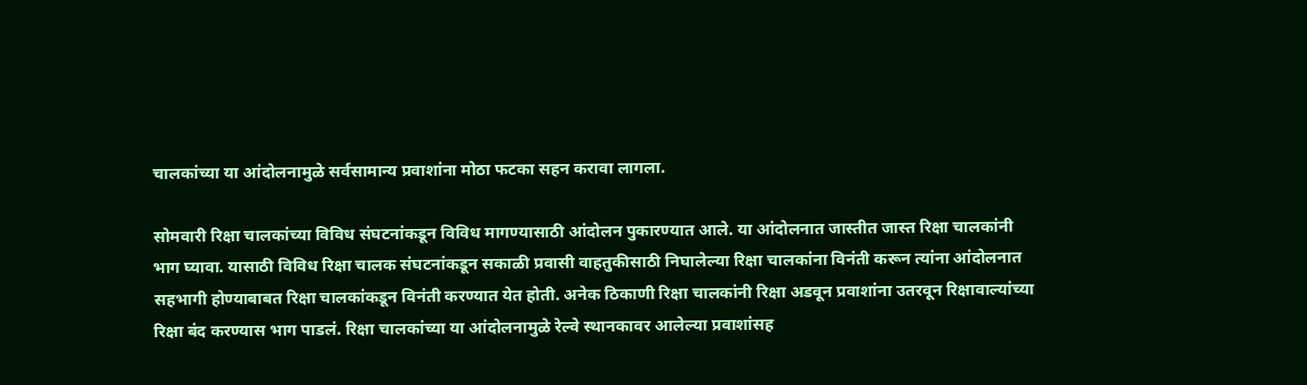चालकांच्या या आंदोलनामुळे सर्वसामान्य प्रवाशांना मोठा फटका सहन करावा लागला.

सोमवारी रिक्षा चालकांच्या विविध संघटनांकडून विविध मागण्यासाठी आंदोलन पुकारण्यात आले. या आंदोलनात जास्तीत जास्त रिक्षा चालकांनी भाग घ्यावा. यासाठी विविध रिक्षा चालक संघटनांकडून सकाळी प्रवासी वाहतुकीसाठी निघालेल्या रिक्षा चालकांना विनंती करून त्यांना आंदोलनात सहभागी होण्याबाबत रिक्षा चालकांकडून विनंती करण्यात येत होती. अनेक ठिकाणी रिक्षा चालकांनी रिक्षा अडवून प्रवाशांना उतरवून रिक्षावाल्यांच्या रिक्षा बंद करण्यास भाग पाडलं. रिक्षा चालकांच्या या आंदोलनामुळे रेल्वे स्थानकावर आलेल्या प्रवाशांसह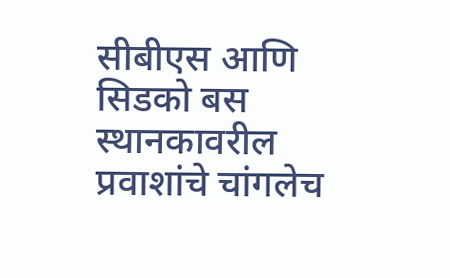सीबीएस आणि सिडको बस स्थानकावरील प्रवाशांचे चांगलेच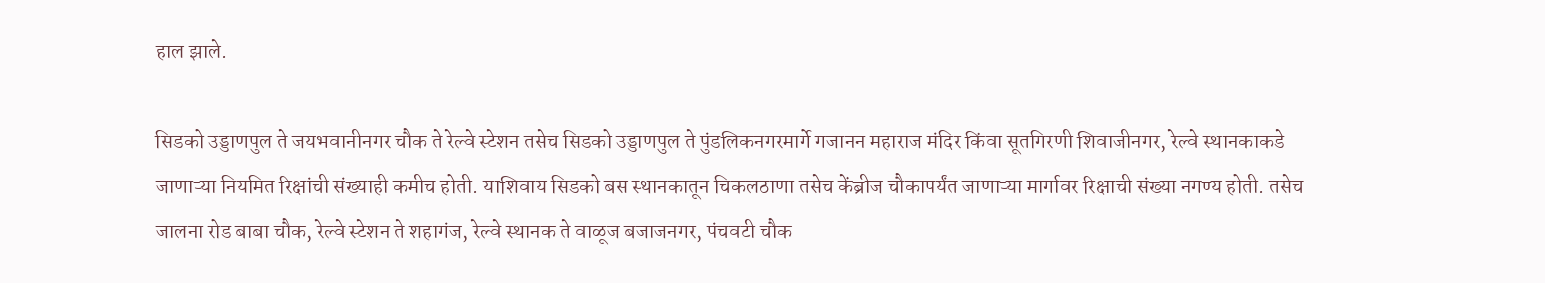हाल झाले.

सिडको उड्डाणपुल ते जयभवानीनगर चौक ते रेल्वे स्टेशन तसेच सिडको उड्डाणपुल ते पुंडलिकनगरमार्गे गजानन महाराज मंदिर किंवा सूतगिरणी शिवाजीनगर, रेल्वे स्थानकाकडे जाणाऱ्या नियमित रिक्षांची संख्याही कमीच होती. याशिवाय सिडको बस स्थानकातून चिकलठाणा तसेच केंब्रीज चौकापर्यंत जाणाऱ्या मार्गावर रिक्षाची संख्या नगण्य होती. तसेच जालना रोड बाबा चौक, रेल्वे स्टेशन ते शहागंज, रेल्वे स्थानक ते वाळूज बजाजनगर, पंचवटी चौक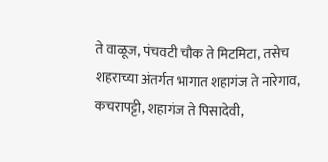ते वाळूज, पंचवटी चौक ते मिटमिटा, तसेच शहराच्या अंतर्गत भागात शहागंज ते नारेगाव, कचरापट्टी, शहागंज ते पिसादेवी,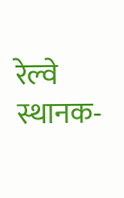रेल्वे स्थानक-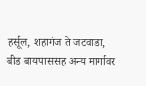हर्सूल, शहागंज ते जटवाडा, बीड बायपाससह अन्य मार्गावर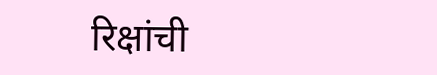रिक्षांची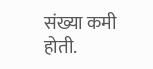संख्या कमी होती.